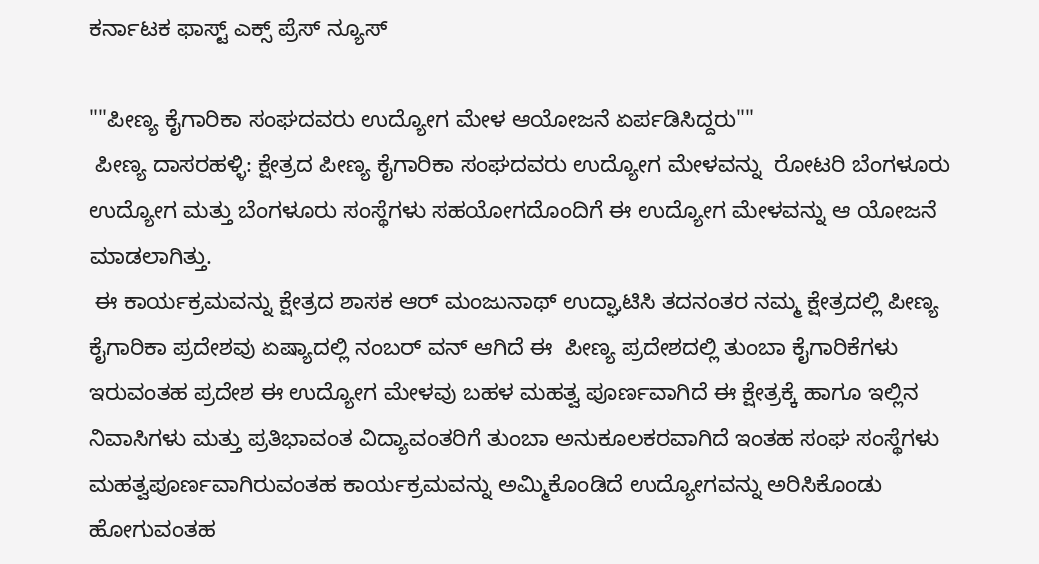ಕರ್ನಾಟಕ ಫಾಸ್ಟ್ ಎಕ್ಸ್ ಪ್ರೆಸ್ ನ್ಯೂಸ್

""ಪೀಣ್ಯ ಕೈಗಾರಿಕಾ ಸಂಘದವರು ಉದ್ಯೋಗ ಮೇಳ ಆಯೋಜನೆ ಏರ್ಪಡಿಸಿದ್ದರು""
 ಪೀಣ್ಯ ದಾಸರಹಳ್ಳಿ: ಕ್ಷೇತ್ರದ ಪೀಣ್ಯ ಕೈಗಾರಿಕಾ ಸಂಘದವರು ಉದ್ಯೋಗ ಮೇಳವನ್ನು  ರೋಟರಿ ಬೆಂಗಳೂರು ಉದ್ಯೋಗ ಮತ್ತು ಬೆಂಗಳೂರು ಸಂಸ್ಥೆಗಳು ಸಹಯೋಗದೊಂದಿಗೆ ಈ ಉದ್ಯೋಗ ಮೇಳವನ್ನು ಆ ಯೋಜನೆ ಮಾಡಲಾಗಿತ್ತು.
 ಈ ಕಾರ್ಯಕ್ರಮವನ್ನು ಕ್ಷೇತ್ರದ ಶಾಸಕ ಆರ್ ಮಂಜುನಾಥ್ ಉದ್ಘಾಟಿಸಿ ತದನಂತರ ನಮ್ಮ ಕ್ಷೇತ್ರದಲ್ಲಿ ಪೀಣ್ಯ ಕೈಗಾರಿಕಾ ಪ್ರದೇಶವು ಏಷ್ಯಾದಲ್ಲಿ ನಂಬರ್ ವನ್ ಆಗಿದೆ ಈ  ಪೀಣ್ಯ ಪ್ರದೇಶದಲ್ಲಿ ತುಂಬಾ ಕೈಗಾರಿಕೆಗಳು ಇರುವಂತಹ ಪ್ರದೇಶ ಈ ಉದ್ಯೋಗ ಮೇಳವು ಬಹಳ ಮಹತ್ವ ಪೂರ್ಣವಾಗಿದೆ ಈ ಕ್ಷೇತ್ರಕ್ಕೆ ಹಾಗೂ ಇಲ್ಲಿನ ನಿವಾಸಿಗಳು ಮತ್ತು ಪ್ರತಿಭಾವಂತ ವಿದ್ಯಾವಂತರಿಗೆ ತುಂಬಾ ಅನುಕೂಲಕರವಾಗಿದೆ ಇಂತಹ ಸಂಘ ಸಂಸ್ಥೆಗಳು ಮಹತ್ವಪೂರ್ಣವಾಗಿರುವಂತಹ ಕಾರ್ಯಕ್ರಮವನ್ನು ಅಮ್ಮಿಕೊಂಡಿದೆ ಉದ್ಯೋಗವನ್ನು ಅರಿಸಿಕೊಂಡು ಹೋಗುವಂತಹ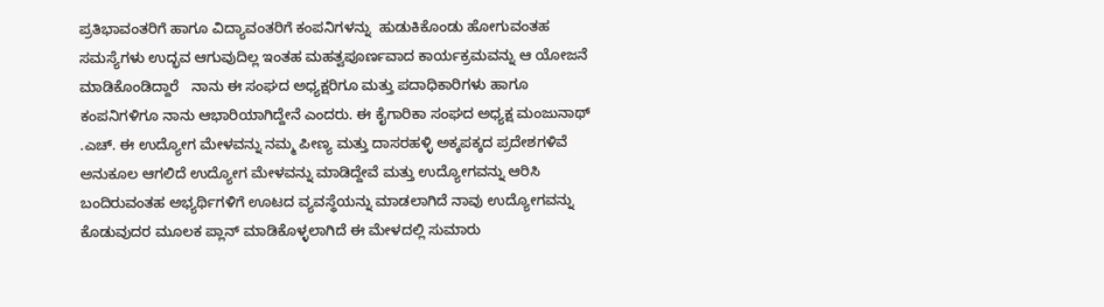ಪ್ರತಿಭಾವಂತರಿಗೆ ಹಾಗೂ ವಿದ್ಯಾವಂತರಿಗೆ ಕಂಪನಿಗಳನ್ನು  ಹುಡುಕಿಕೊಂಡು ಹೋಗುವಂತಹ ಸಮಸ್ಯೆಗಳು ಉದ್ಭವ ಆಗುವುದಿಲ್ಲ ಇಂತಹ ಮಹತ್ವಪೂರ್ಣವಾದ ಕಾರ್ಯಕ್ರಮವನ್ನು ಆ ಯೋಜನೆ ಮಾಡಿಕೊಂಡಿದ್ದಾರೆ   ನಾನು ಈ ಸಂಘದ ಅಧ್ಯಕ್ಷರಿಗೂ ಮತ್ತು ಪದಾಧಿಕಾರಿಗಳು ಹಾಗೂ ಕಂಪನಿಗಳಿಗೂ ನಾನು ಆಭಾರಿಯಾಗಿದ್ದೇನೆ ಎಂದರು. ಈ ಕೈಗಾರಿಕಾ ಸಂಘದ ಅಧ್ಯಕ್ಷ ಮಂಜುನಾಥ್ .ಎಚ್. ಈ ಉದ್ಯೋಗ ಮೇಳವನ್ನು ನಮ್ಮ ಪೀಣ್ಯ ಮತ್ತು ದಾಸರಹಳ್ಳಿ ಅಕ್ಕಪಕ್ಕದ ಪ್ರದೇಶಗಳಿವೆ ಅನುಕೂಲ ಆಗಲಿದೆ ಉದ್ಯೋಗ ಮೇಳವನ್ನು ಮಾಡಿದ್ದೇವೆ ಮತ್ತು ಉದ್ಯೋಗವನ್ನು ಆರಿಸಿ ಬಂದಿರುವಂತಹ ಅಭ್ಯರ್ಥಿಗಳಿಗೆ ಊಟದ ವ್ಯವಸ್ಥೆಯನ್ನು ಮಾಡಲಾಗಿದೆ ನಾವು ಉದ್ಯೋಗವನ್ನು ಕೊಡುವುದರ ಮೂಲಕ ಪ್ಲಾನ್ ಮಾಡಿಕೊಳ್ಳಲಾಗಿದೆ ಈ ಮೇಳದಲ್ಲಿ ಸುಮಾರು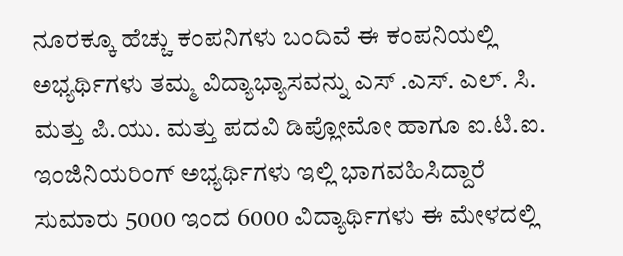ನೂರಕ್ಕೂ ಹೆಚ್ಚು ಕಂಪನಿಗಳು ಬಂದಿವೆ ಈ ಕಂಪನಿಯಲ್ಲಿ ಅಭ್ಯರ್ಥಿಗಳು ತಮ್ಮ ವಿದ್ಯಾಭ್ಯಾಸವನ್ನು ಎಸ್ .ಎಸ್. ಎಲ್. ಸಿ. ಮತ್ತು ಪಿ.ಯು. ಮತ್ತು ಪದವಿ ಡಿಪ್ಲೋಮೋ ಹಾಗೂ ಐ.ಟಿ.ಐ. ಇಂಜಿನಿಯರಿಂಗ್ ಅಭ್ಯರ್ಥಿಗಳು ಇಲ್ಲಿ ಭಾಗವಹಿಸಿದ್ದಾರೆ ಸುಮಾರು 5000 ಇಂದ 6000 ವಿದ್ಯಾರ್ಥಿಗಳು ಈ ಮೇಳದಲ್ಲಿ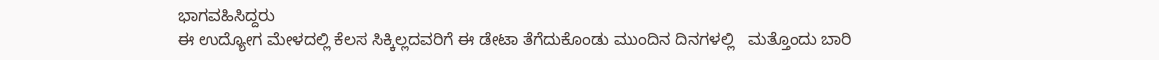ಭಾಗವಹಿಸಿದ್ದರು
ಈ ಉದ್ಯೋಗ ಮೇಳದಲ್ಲಿ ಕೆಲಸ ಸಿಕ್ಕಿಲ್ಲದವರಿಗೆ ಈ ಡೇಟಾ ತೆಗೆದುಕೊಂಡು ಮುಂದಿನ ದಿನಗಳಲ್ಲಿ   ಮತ್ತೊಂದು ಬಾರಿ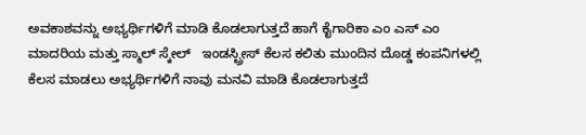ಅವಕಾಶವನ್ನು ಅಭ್ಯರ್ಥಿಗಳಿಗೆ ಮಾಡಿ ಕೊಡಲಾಗುತ್ತದೆ ಹಾಗೆ ಕೈಗಾರಿಕಾ ಎಂ ಎಸ್ ಎಂ ಮಾದರಿಯ ಮತ್ತು ಸ್ಮಾಲ್ ಸ್ಕೇಲ್   ಇಂಡಸ್ಟ್ರೀಸ್ ಕೆಲಸ ಕಲಿತು ಮುಂದಿನ ದೊಡ್ಡ ಕಂಪನಿಗಳಲ್ಲಿ ಕೆಲಸ ಮಾಡಲು ಅಭ್ಯರ್ಥಿಗಳಿಗೆ ನಾವು ಮನವಿ ಮಾಡಿ ಕೊಡಲಾಗುತ್ತದೆ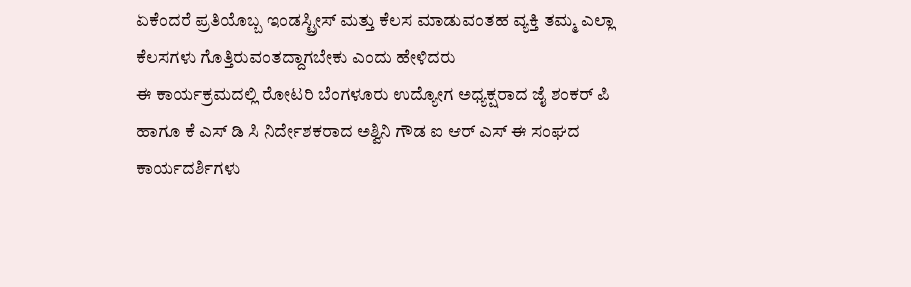ಏಕೆಂದರೆ ಪ್ರತಿಯೊಬ್ಬ ಇಂಡಸ್ಟ್ರೀಸ್ ಮತ್ತು ಕೆಲಸ ಮಾಡುವಂತಹ ವ್ಯಕ್ತಿ ತಮ್ಮ ಎಲ್ಲಾ ಕೆಲಸಗಳು ಗೊತ್ತಿರುವಂತದ್ದಾಗಬೇಕು ಎಂದು ಹೇಳಿದರು
ಈ ಕಾರ್ಯಕ್ರಮದಲ್ಲಿ ರೋಟರಿ ಬೆಂಗಳೂರು ಉದ್ಯೋಗ ಅಧ್ಯಕ್ಷರಾದ ಜೈ ಶಂಕರ್ ಪಿ ಹಾಗೂ ಕೆ ಎಸ್ ಡಿ ಸಿ ನಿರ್ದೇಶಕರಾದ ಅಶ್ವಿನಿ ಗೌಡ ಐ ಆರ್ ಎಸ್ ಈ ಸಂಘದ ಕಾರ್ಯದರ್ಶಿಗಳು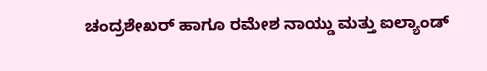ಚಂದ್ರಶೇಖರ್ ಹಾಗೂ ರಮೇಶ ನಾಯ್ಡು ಮತ್ತು ಐಲ್ಯಾಂಡ್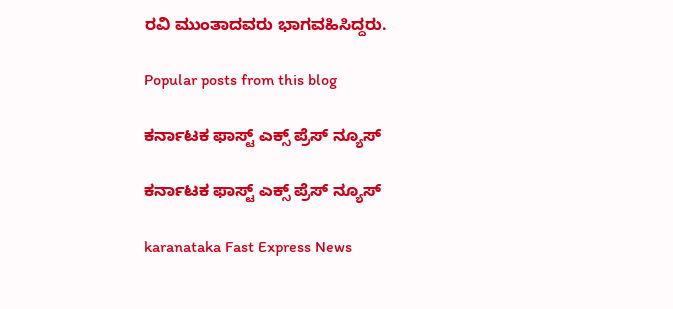ರವಿ ಮುಂತಾದವರು ಭಾಗವಹಿಸಿದ್ದರು.

Popular posts from this blog

ಕರ್ನಾಟಕ ಫಾಸ್ಟ್ ಎಕ್ಸ್ ಪ್ರೆಸ್ ನ್ಯೂಸ್

ಕರ್ನಾಟಕ ಫಾಸ್ಟ್ ಎಕ್ಸ್ ಪ್ರೆಸ್ ನ್ಯೂಸ್

karanataka Fast Express News